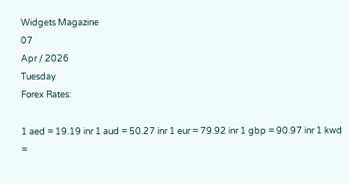Widgets Magazine
07
Apr / 2026
Tuesday
Forex Rates:

1 aed = 19.19 inr 1 aud = 50.27 inr 1 eur = 79.92 inr 1 gbp = 90.97 inr 1 kwd =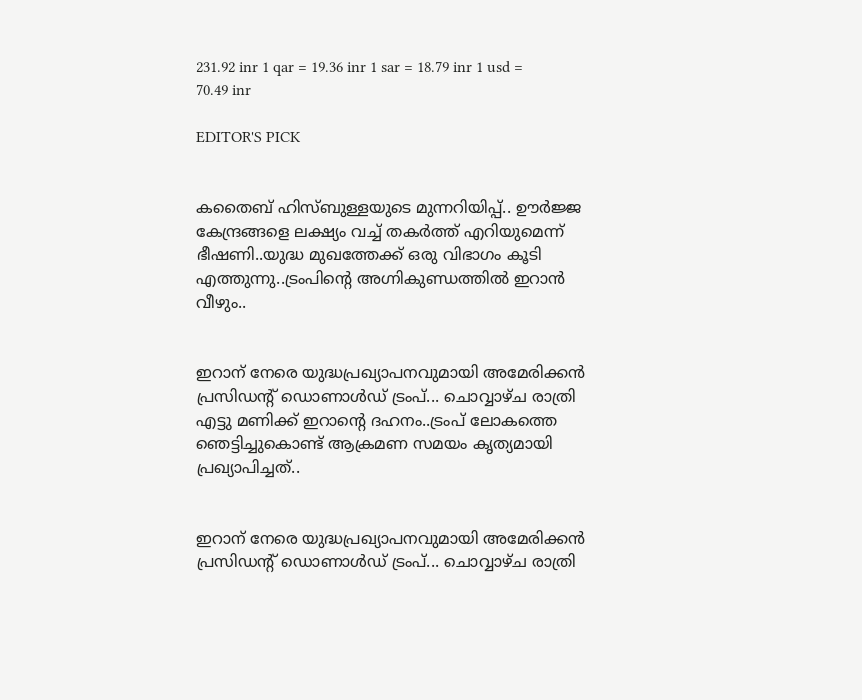231.92 inr 1 qar = 19.36 inr 1 sar = 18.79 inr 1 usd = 70.49 inr

EDITOR'S PICK


കതൈബ് ഹിസ്ബുള്ളയുടെ മുന്നറിയിപ്പ്.. ഊര്‍ജ്ജ കേന്ദ്രങ്ങളെ ലക്ഷ്യം വച്ച് തകർത്ത് എറിയുമെന്ന് ഭീഷണി..യുദ്ധ മുഖത്തേക്ക് ഒരു വിഭാഗം കൂടി എത്തുന്നു..ട്രംപിന്റെ അഗ്നികുണ്ഡത്തിൽ ഇറാൻ വീഴും..


ഇറാന് നേരെ യുദ്ധപ്രഖ്യാപനവുമായി അമേരിക്കന്‍ പ്രസിഡന്റ് ഡൊണാള്‍ഡ് ട്രംപ്... ചൊവ്വാഴ്ച രാത്രി എട്ടു മണിക്ക് ഇറാന്റെ ദഹനം..ട്രംപ് ലോകത്തെ ഞെട്ടിച്ചുകൊണ്ട് ആക്രമണ സമയം കൃത്യമായി പ്രഖ്യാപിച്ചത്..


ഇറാന് നേരെ യുദ്ധപ്രഖ്യാപനവുമായി അമേരിക്കന്‍ പ്രസിഡന്റ് ഡൊണാള്‍ഡ് ട്രംപ്... ചൊവ്വാഴ്ച രാത്രി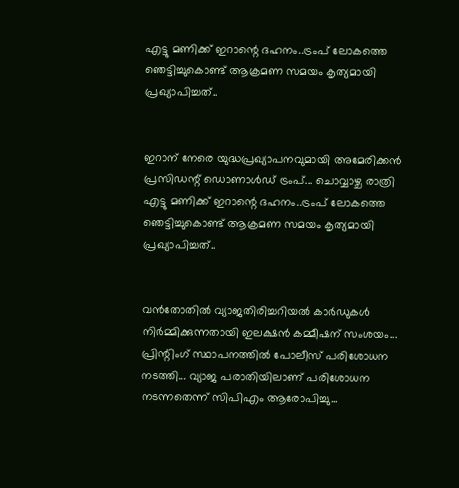എട്ടു മണിക്ക് ഇറാന്റെ ദഹനം..ട്രംപ് ലോകത്തെ ഞെട്ടിച്ചുകൊണ്ട് ആക്രമണ സമയം കൃത്യമായി പ്രഖ്യാപിച്ചത്..


ഇറാന് നേരെ യുദ്ധപ്രഖ്യാപനവുമായി അമേരിക്കന്‍ പ്രസിഡന്റ് ഡൊണാള്‍ഡ് ട്രംപ്... ചൊവ്വാഴ്ച രാത്രി എട്ടു മണിക്ക് ഇറാന്റെ ദഹനം..ട്രംപ് ലോകത്തെ ഞെട്ടിച്ചുകൊണ്ട് ആക്രമണ സമയം കൃത്യമായി പ്രഖ്യാപിച്ചത്..


വൻതോതിൽ വ്യാജതിരിച്ചറിയൽ കാർഡുകൾ നിർമ്മിക്കുന്നതായി ഇലക്ഷൻ കമ്മീഷന് സംശയം... പ്രിന്റിംഗ് സ്ഥാപനത്തിൽ പോലീസ് പരിശോധന നടത്തി... വ്യാജ പരാതിയിലാണ് പരിശോധന നടന്നതെന്ന് സിപിഎം ആരോപിച്ചു...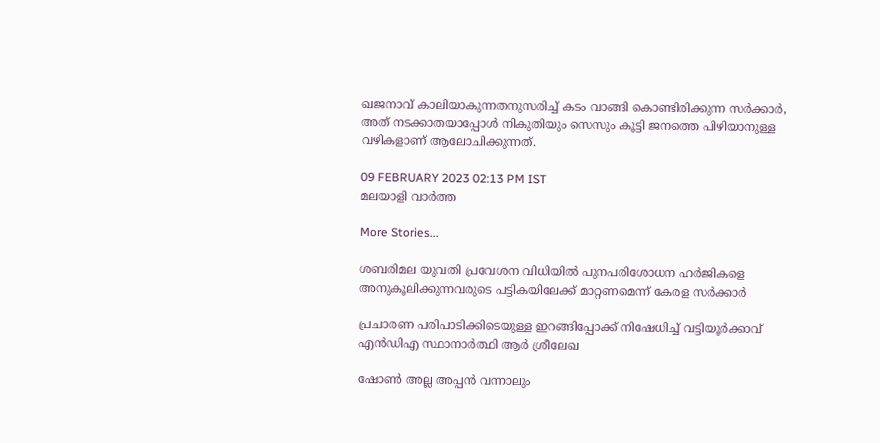ഖജനാവ് കാലിയാകുന്നതനുസരിച്ച് കടം വാങ്ങി കൊണ്ടിരിക്കുന്ന സര്‍ക്കാര്‍, അത് നടക്കാതയാപ്പോള്‍ നികുതിയും സെസും കൂട്ടി ജനത്തെ പിഴിയാനുള്ള വഴികളാണ് ആലോചിക്കുന്നത്.

09 FEBRUARY 2023 02:13 PM IST
മലയാളി വാര്‍ത്ത

More Stories...

ശബരിമല യുവതി പ്രവേശന വിധിയില്‍ പുനപരിശോധന ഹര്‍ജികളെ അനുകൂലിക്കുന്നവരുടെ പട്ടികയിലേക്ക് മാറ്റണമെന്ന് കേരള സര്‍ക്കാര്‍

പ്രചാരണ പരിപാടിക്കിടെയുള്ള ഇറങ്ങിപ്പോക്ക് നിഷേധിച്ച് വട്ടിയൂർക്കാവ് എൻഡിഎ സ്ഥാനാർത്ഥി ആർ ശ്രീലേഖ

ഷോൺ അല്ല അപ്പൻ വന്നാലും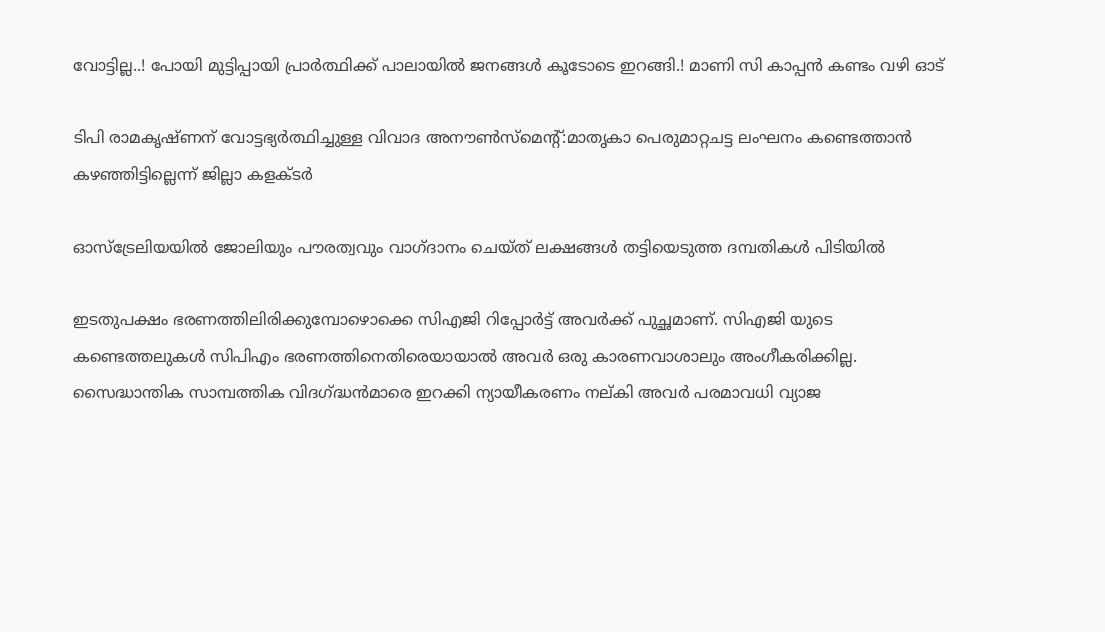വോട്ടില്ല..! പോയി മുട്ടിപ്പായി പ്രാർത്ഥിക്ക് പാലായിൽ ജനങ്ങൾ കൂടോടെ ഇറങ്ങി.! മാണി സി കാപ്പൻ കണ്ടം വഴി ഓട്

ടിപി രാമകൃഷ്ണന് വോട്ടഭ്യര്‍ത്ഥിച്ചുള്ള വിവാദ അനൗണ്‍സ്‌മെന്റ്:മാതൃകാ പെരുമാറ്റചട്ട ലംഘനം കണ്ടെത്താന്‍ കഴഞ്ഞിട്ടില്ലെന്ന് ജില്ലാ കളക്ടര്‍

ഓസ്‌ട്രേലിയയില്‍ ജോലിയും പൗരത്വവും വാഗ്ദാനം ചെയ്ത് ലക്ഷങ്ങള്‍ തട്ടിയെടുത്ത ദമ്പതികള്‍ പിടിയില്‍

ഇടതുപക്ഷം ഭരണത്തിലിരിക്കുമ്പോഴൊക്കെ സിഎജി റിപ്പോര്‍ട്ട് അവര്‍ക്ക് പുച്ഛമാണ്. സിഎജി യുടെ കണ്ടെത്തലുകള്‍ സിപിഎം ഭരണത്തിനെതിരെയായാല്‍ അവര്‍ ഒരു കാരണവാശാലും അംഗീകരിക്കില്ല. സൈദ്ധാന്തിക സാമ്പത്തിക വിദഗ്ദ്ധന്‍മാരെ ഇറക്കി ന്യായീകരണം നല്കി അവര്‍ പരമാവധി വ്യാജ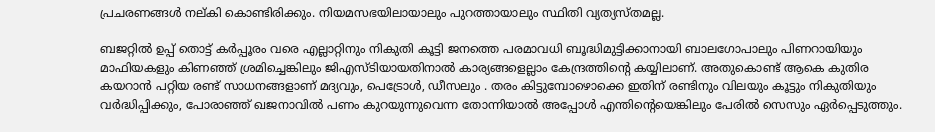പ്രചരണങ്ങള്‍ നല്കി കൊണ്ടിരിക്കും. നിയമസഭയിലായാലും പുറത്തായാലും സ്ഥിതി വ്യത്യസ്തമല്ല.

ബജറ്റില്‍ ഉപ്പ് തൊട്ട് കര്‍പ്പൂരം വരെ എല്ലാറ്റിനും നികുതി കൂട്ടി ജനത്തെ പരമാവധി ബൂദ്ധിമുട്ടിക്കാനായി ബാലഗോപാലും പിണറായിയും മാഫിയകളും കിണഞ്ഞ് ശ്രമിച്ചെങ്കിലും ജിഎസ്ടിയായതിനാല്‍ കാര്യങ്ങളെല്ലാം കേന്ദ്രത്തിന്റെ കയ്യിലാണ്. അതുകൊണ്ട് ആകെ കുതിര കയറാന്‍ പറ്റിയ രണ്ട് സാധനങ്ങളാണ് മദ്യവും, പെട്രോള്‍, ഡീസലും . തരം കിട്ടുമ്പോഴൊക്കെ ഇതിന് രണ്ടിനും വിലയും കൂട്ടും നികുതിയും വര്‍ദ്ധിപ്പിക്കും, പോരാഞ്ഞ് ഖജനാവില്‍ പണം കുറയുന്നുവെന്ന തോന്നിയാല്‍ അപ്പോള്‍ എന്തിന്റെയെങ്കിലും പേരില്‍ സെസും ഏര്‍പ്പെടുത്തും.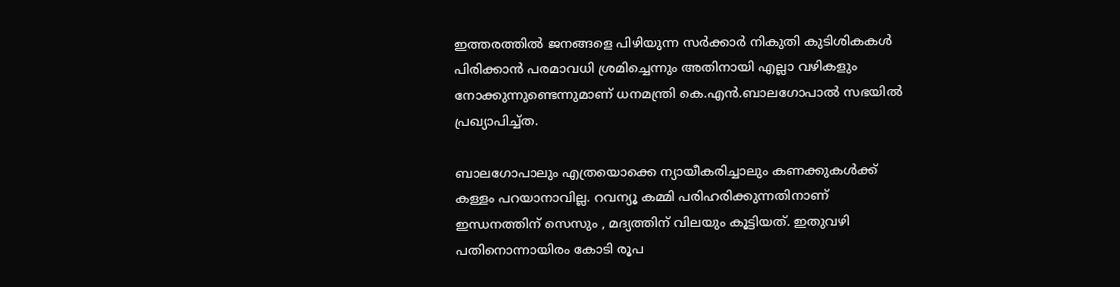ഇത്തരത്തില്‍ ജനങ്ങളെ പിഴിയുന്ന സര്‍ക്കാര്‍ നികുതി കുടിശികകള്‍ പിരിക്കാന്‍ പരമാവധി ശ്രമിച്ചെന്നും അതിനായി എല്ലാ വഴികളും നോക്കുന്നുണ്ടെന്നുമാണ് ധനമന്ത്രി കെ.എന്‍.ബാലഗോപാല്‍ സഭയില്‍ പ്രഖ്യാപിച്ച്ത.

ബാലഗോപാലും എത്രയൊക്കെ ന്യായീകരിച്ചാലും കണക്കുകള്‍ക്ക് കള്ളം പറയാനാവില്ല. റവന്യൂ കമ്മി പരിഹരിക്കുന്നതിനാണ് ഇന്ധനത്തിന് സെസും , മദ്യത്തിന് വിലയും കൂട്ടിയത്. ഇതുവഴി പതിനൊന്നായിരം കോടി രൂപ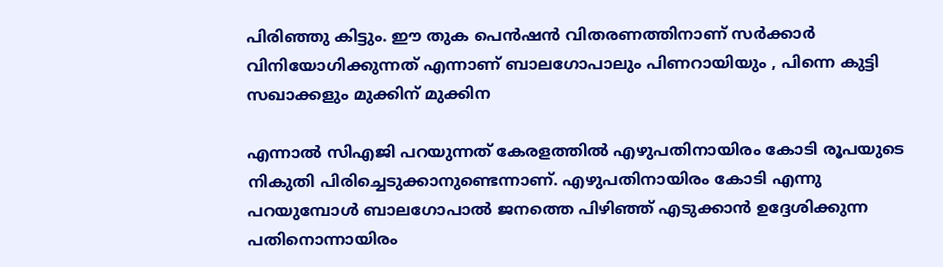പിരിഞ്ഞു കിട്ടും. ഈ തുക പെന്‍ഷന്‍ വിതരണത്തിനാണ് സര്‍ക്കാര്‍ വിനിയോഗിക്കുന്നത് എന്നാണ് ബാലഗോപാലും പിണറായിയും , പിന്നെ കുട്ടി സഖാക്കളും മുക്കിന് മുക്കിന

എന്നാല്‍ സിഎജി പറയുന്നത് കേരളത്തില്‍ എഴുപതിനായിരം കോടി രൂപയുടെ നികുതി പിരിച്ചെടുക്കാനുണ്ടെന്നാണ്. എഴുപതിനായിരം കോടി എന്നു പറയുമ്പോള്‍ ബാലഗോപാല്‍ ജനത്തെ പിഴിഞ്ഞ് എടുക്കാന്‍ ഉദ്ദേശിക്കുന്ന പതിനൊന്നായിരം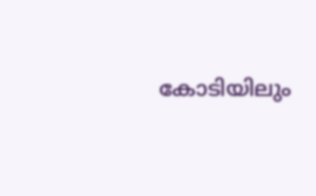കോടിയിലും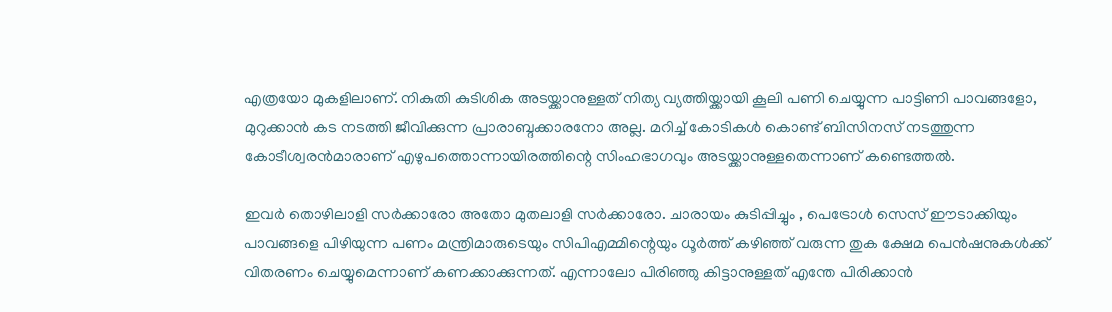എത്രയോ മുകളിലാണ്. നികുതി കുടിശിക അടയ്ക്കാനുള്ളത് നിത്യ വ്യത്തിയ്ക്കായി കൂലി പണി ചെയ്യുന്ന പാട്ടിണി പാവങ്ങളോ, മുറുക്കാന്‍ കട നടത്തി ജീവിക്കുന്ന പ്രാരാബ്ദക്കാരനോ അല്ല. മറിച്ച് കോടികള്‍ കൊണ്ട് ബിസിനസ് നടത്തുന്ന കോടീശ്വരന്‍മാരാണ് എഴുപത്തൊന്നായിരത്തിന്റെ സിംഹഭാഗവും അടയ്ക്കാനുള്ളതെന്നാണ് കണ്ടെത്തല്‍.

ഇവര്‍ തൊഴിലാളി സര്‍ക്കാരോ അതോ മുതലാളി സര്‍ക്കാരോ. ചാരായം കുടിപ്പിച്ചും , പെട്രോള്‍ സെസ് ഈടാക്കിയും പാവങ്ങളെ പിഴിയുന്ന പണം മന്ത്രിമാരുടെയും സിപിഎമ്മിന്റെയും ധൂര്‍ത്ത് കഴിഞ്ഞ് വരുന്ന തുക ക്ഷേമ പെന്‍ഷനുകള്‍ക്ക് വിതരണം ചെയ്യുമെന്നാണ് കണക്കാക്കുന്നത്. എന്നാലോ പിരിഞ്ഞു കിട്ടാനുള്ളത് എന്തേ പിരിക്കാന്‍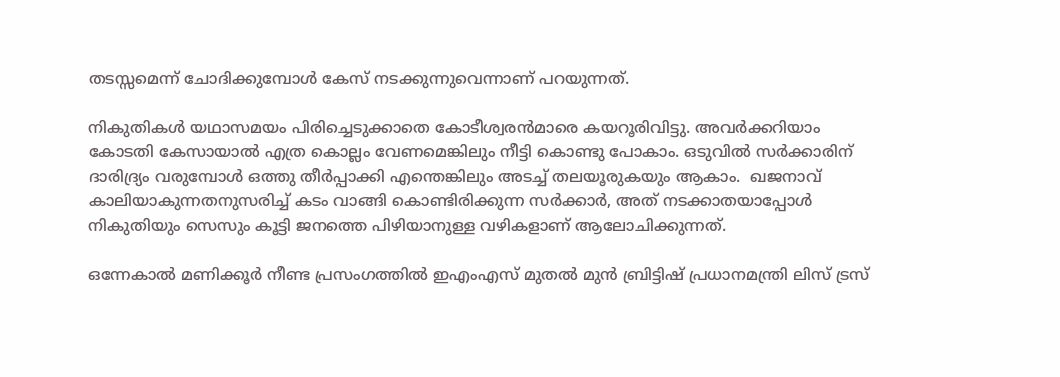തടസ്സമെന്ന് ചോദിക്കുമ്പോള്‍ കേസ് നടക്കുന്നുവെന്നാണ് പറയുന്നത്.

നികുതികള്‍ യഥാസമയം പിരിച്ചെടുക്കാതെ കോടീശ്വരന്‍മാരെ കയറൂരിവിട്ടു. അവര്‍ക്കറിയാം കോടതി കേസായാല്‍ എത്ര കൊല്ലം വേണമെങ്കിലും നീട്ടി കൊണ്ടു പോകാം. ഒടുവില്‍ സര്‍ക്കാരിന് ദാരിദ്ര്യം വരുമ്പോള്‍ ഒത്തു തീര്‍പ്പാക്കി എന്തെങ്കിലും അടച്ച് തലയൂരുകയും ആകാം.  ഖജനാവ് കാലിയാകുന്നതനുസരിച്ച് കടം വാങ്ങി കൊണ്ടിരിക്കുന്ന സര്‍ക്കാര്‍, അത് നടക്കാതയാപ്പോള്‍ നികുതിയും സെസും കൂട്ടി ജനത്തെ പിഴിയാനുള്ള വഴികളാണ് ആലോചിക്കുന്നത്.

ഒന്നേകാല്‍ മണിക്കൂര്‍ നീണ്ട പ്രസംഗത്തില്‍ ഇഎംഎസ് മുതല്‍ മുന്‍ ബ്രിട്ടിഷ് പ്രധാനമന്ത്രി ലിസ് ട്രസ്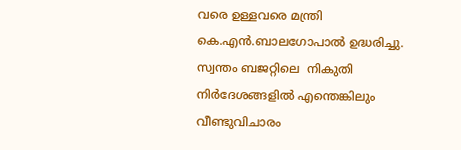വരെ ഉള്ളവരെ മന്ത്രി കെ.എന്‍.ബാലഗോപാല്‍ ഉദ്ധരിച്ചു. സ്വന്തം ബജറ്റിലെ  നികുതി നിര്‍ദേശങ്ങളില്‍ എന്തെങ്കിലും വീണ്ടുവിചാരം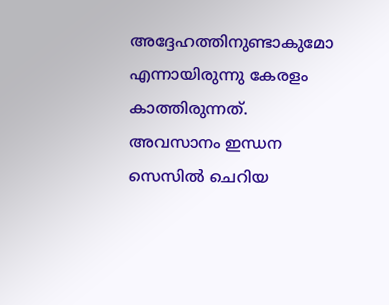അദ്ദേഹത്തിനുണ്ടാകുമോ എന്നായിരുന്നു കേരളം കാത്തിരുന്നത്. അവസാനം ഇന്ധന സെസില്‍ ചെറിയ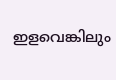ഇളവെങ്കിലും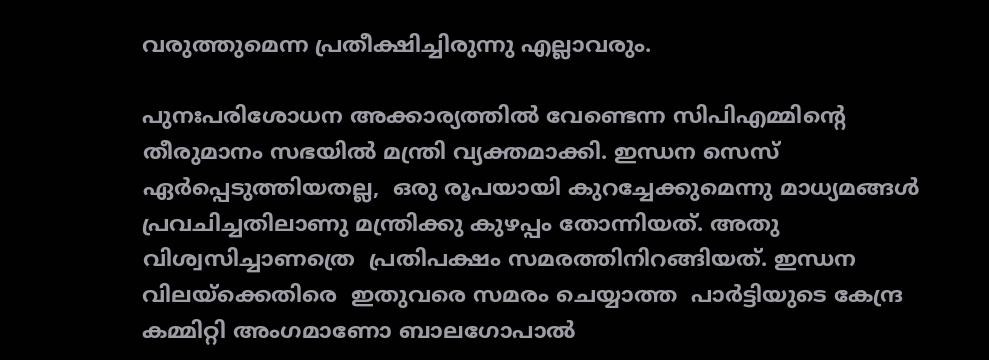വരുത്തുമെന്ന പ്രതീക്ഷിച്ചിരുന്നു എല്ലാവരും.

പുനഃപരിശോധന അക്കാര്യത്തില്‍ വേണ്ടെന്ന സിപിഎമ്മിന്റെ തീരുമാനം സഭയില്‍ മന്ത്രി വ്യക്തമാക്കി. ഇന്ധന സെസ് ഏര്‍പ്പെടുത്തിയതല്ല,  ഒരു രൂപയായി കുറച്ചേക്കുമെന്നു മാധ്യമങ്ങള്‍ പ്രവചിച്ചതിലാണു മന്ത്രിക്കു കുഴപ്പം തോന്നിയത്. അതു വിശ്വസിച്ചാണത്രെ  പ്രതിപക്ഷം സമരത്തിനിറങ്ങിയത്. ഇന്ധന വിലയ്‌ക്കെതിരെ  ഇതുവരെ സമരം ചെയ്യാത്ത  പാര്‍ട്ടിയുടെ കേന്ദ്ര കമ്മിറ്റി അംഗമാണോ ബാലഗോപാല്‍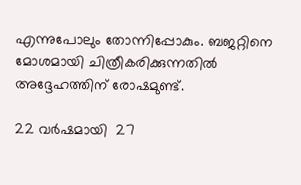എന്നുപോലും തോന്നിപ്പോകും. ബജറ്റിനെ മോശമായി ചിത്രീകരിക്കുന്നതില്‍ അദ്ദേഹത്തിന് രോഷമുണ്ട്.

22 വര്‍ഷമായി  27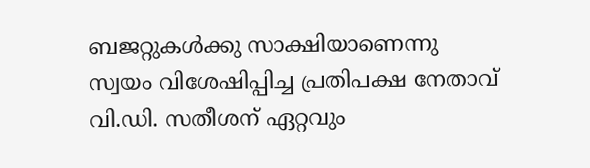ബജറ്റുകള്‍ക്കു സാക്ഷിയാണെന്നു സ്വയം വിശേഷിപ്പിച്ച പ്രതിപക്ഷ നേതാവ് വി.ഡി. സതീശന് ഏറ്റവും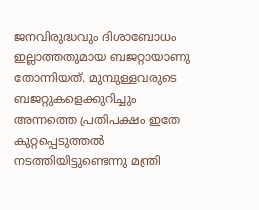ജനവിരുദ്ധവും ദിശാബോധം ഇല്ലാത്തതുമായ ബജറ്റായാണു  തോന്നിയത്. മുമ്പുള്ളവരുടെ ബജറ്റുകളെക്കുറിച്ചും അന്നത്തെ പ്രതിപക്ഷം ഇതേ കുറ്റപ്പെടുത്തല്‍ നടത്തിയിട്ടുണ്ടെന്നു മന്ത്രി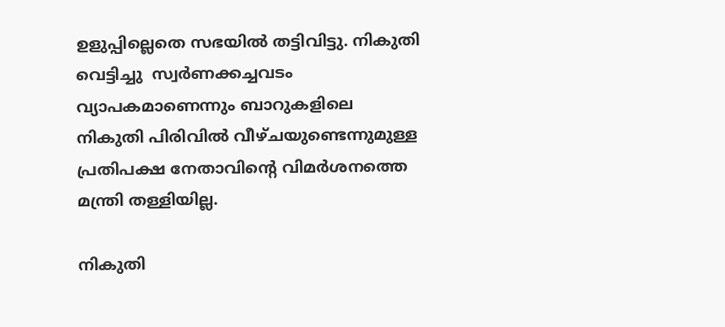ഉളുപ്പില്ലെതെ സഭയില്‍ തട്ടിവിട്ടു. നികുതി വെട്ടിച്ചു  സ്വര്‍ണക്കച്ചവടം വ്യാപകമാണെന്നും ബാറുകളിലെ നികുതി പിരിവില്‍ വീഴ്ചയുണ്ടെന്നുമുള്ള  പ്രതിപക്ഷ നേതാവിന്റെ വിമര്‍ശനത്തെ മന്ത്രി തള്ളിയില്ല.

നികുതി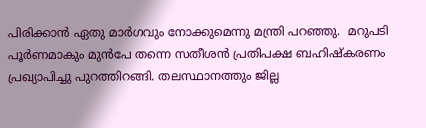പിരിക്കാന്‍ ഏതു മാര്‍ഗവും നോക്കുമെന്നു മന്ത്രി പറഞ്ഞു.  മറുപടി പൂര്‍ണമാകും മുന്‍പേ തന്നെ സതീശന്‍ പ്രതിപക്ഷ ബഹിഷ്‌കരണം പ്രഖ്യാപിച്ചു പുറത്തിറങ്ങി. തലസ്ഥാനത്തും ജില്ല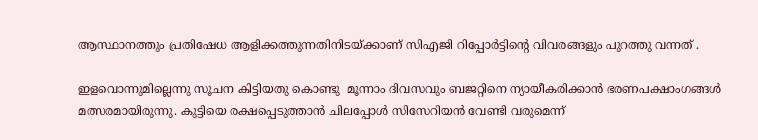ആസ്ഥാനത്തും പ്രതിഷേധ ആളിക്കത്തുന്നതിനിടയ്ക്കാണ് സിഎജി റിപ്പോര്‍ട്ടിന്റെ വിവരങ്ങളും പുറത്തു വന്നത് .

ഇളവൊന്നുമില്ലെന്നു സൂചന കിട്ടിയതു കൊണ്ടു  മൂന്നാം ദിവസവും ബജറ്റിനെ ന്യായീകരിക്കാന്‍ ഭരണപക്ഷാംഗങ്ങള്‍ മത്സരമായിരുന്നു. കുട്ടിയെ രക്ഷപ്പെടുത്താന്‍ ചിലപ്പോള്‍ സിസേറിയന്‍ വേണ്ടി വരുമെന്ന്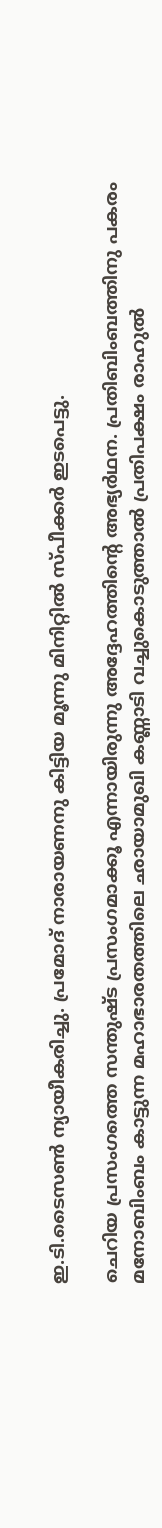ഇ.ടി.ടൈസണ്‍ ന്യായീകരിച്ചു. പ്രമോദ് നാരായണനു കിട്ടിയ മൂന്നു മിനിറ്റില്‍ സ്പീക്കര്‍ ഇടപെട്ടു.

ചെറിയ പ്രസംഗത്തെ സന്തുഷ്ട പ്രസംഗമാക്കൂ എന്നായിരുന്നു അദ്ദേഹത്തിന്റെ അഭ്യര്‍ഥന. പ്രതിബിംബത്തിനു പകരം മനോബിംബം കാട്ടുന്ന മഹാഭാരതത്തിലെ ഛായാമുഖി കണ്ണാടി വച്ചുകൊടുത്താല്‍ പ്രതിപക്ഷം രാഹുല്‍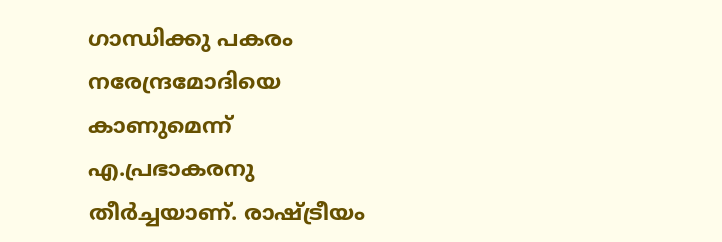ഗാന്ധിക്കു പകരം നരേന്ദ്രമോദിയെ കാണുമെന്ന് എ.പ്രഭാകരനു തീര്‍ച്ചയാണ്. രാഷ്ട്രീയം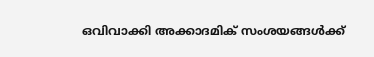ഒവിവാക്കി അക്കാദമിക് സംശയങ്ങള്‍ക്ക്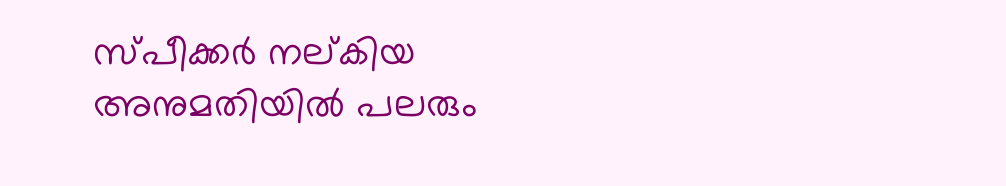സ്പീക്കര്‍ നല്കിയ അനുമതിയില്‍ പലരും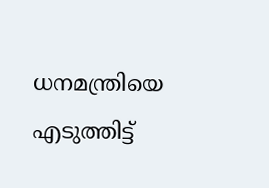ധനമന്ത്രിയെ എടുത്തിട്ട്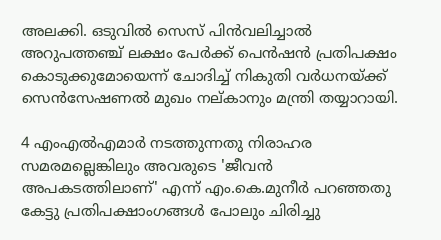അലക്കി. ഒടുവില്‍ സെസ് പിന്‍വലിച്ചാല്‍ അറുപത്തഞ്ച് ലക്ഷം പേര്‍ക്ക് പെന്‍ഷന്‍ പ്രതിപക്ഷം കൊടുക്കുമോയെന്ന് ചോദിച്ച് നികുതി വര്‍ധനയ്ക്ക് സെന്‍സേഷണല്‍ മുഖം നല്കാനും മന്ത്രി തയ്യാറായി.

4 എംഎല്‍എമാര്‍ നടത്തുന്നതു നിരാഹര സമരമല്ലെങ്കിലും അവരുടെ 'ജീവന്‍ അപകടത്തിലാണ്' എന്ന് എം.കെ.മുനീര്‍ പറഞ്ഞതു കേട്ടു പ്രതിപക്ഷാംഗങ്ങള്‍ പോലും ചിരിച്ചു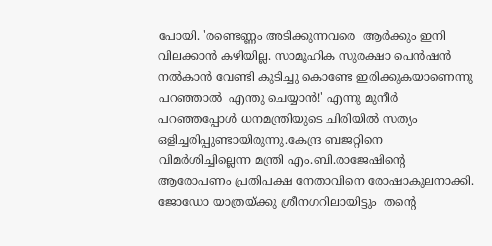പോയി. 'രണ്ടെണ്ണം അടിക്കുന്നവരെ  ആര്‍ക്കും ഇനി വിലക്കാന്‍ കഴിയില്ല. സാമൂഹിക സുരക്ഷാ പെന്‍ഷന്‍ നല്‍കാന്‍ വേണ്ടി കുടിച്ചു കൊണ്ടേ ഇരിക്കുകയാണെന്നു പറഞ്ഞാല്‍  എന്തു ചെയ്യാന്‍!' എന്നു മുനീര്‍ പറഞ്ഞപ്പോള്‍ ധനമന്ത്രിയുടെ ചിരിയില്‍ സത്യം ഒളിച്ചരിപ്പുണ്ടായിരുന്നു.കേന്ദ്ര ബജറ്റിനെ വിമര്‍ശിച്ചില്ലെന്ന മന്ത്രി എം.ബി.രാജേഷിന്റെ ആരോപണം പ്രതിപക്ഷ നേതാവിനെ രോഷാകുലനാക്കി. ജോഡോ യാത്രയ്ക്കു ശ്രീനഗറിലായിട്ടും  തന്റെ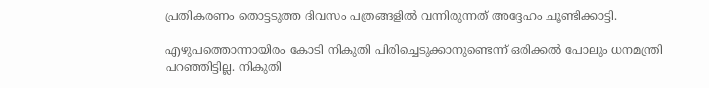പ്രതികരണം തൊട്ടടുത്ത ദിവസം പത്രങ്ങളില്‍ വന്നിരുന്നത് അദ്ദേഹം ചൂണ്ടിക്കാട്ടി.

എഴുപത്തൊന്നായിരം കോടി നികുതി പിരിച്ചെടുക്കാനുണ്ടെന്ന് ഒരിക്കല്‍ പോലും ധനമന്ത്രി പറഞ്ഞിട്ടില്ല. നികുതി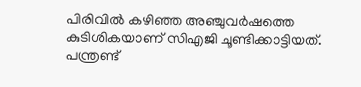പിരിവില്‍ കഴിഞ്ഞ അഞ്ചുവര്‍ഷത്തെ കുടിശികയാണ് സിഎജി ചൂണ്ടിക്കാട്ടിയത്. പന്ത്രണ്ട്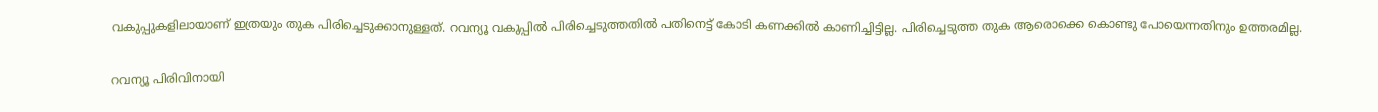വകുപ്പുകളിലായാണ് ഇത്രയും തുക പിരിച്ചെടുക്കാനുള്ളത്. റവന്യൂ വകുപ്പില്‍ പിരിച്ചെടുത്തതില്‍ പതിനെട്ട് കോടി കണക്കില്‍ കാണിച്ചിട്ടില്ല. പിരിച്ചെടുത്ത തുക ആരൊക്കെ കൊണ്ടു പോയെന്നതിനും ഉത്തരമില്ല.

റവന്യൂ പിരിവിനായി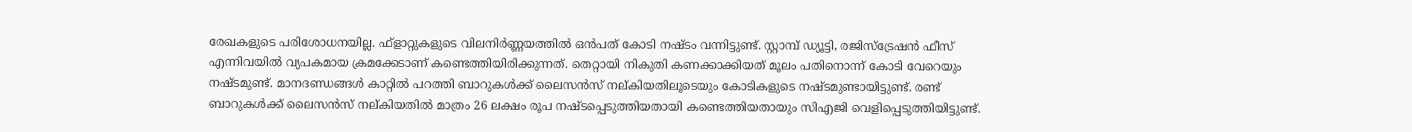രേഖകളുടെ പരിശോധനയില്ല. ഫ്‌ളാറ്റുകളുടെ വിലനിര്‍ണ്ണയത്തില്‍ ഒന്‍പത് കോടി നഷ്ടം വന്നിട്ടുണ്ട്. സ്റ്റാമ്പ് ഡ്യൂട്ടി, രജിസ്‌ട്രേഷന്‍ ഫീസ് എന്നിവയില്‍ വ്യപകമായ ക്രമക്കേടാണ് കണ്ടെത്തിയിരിക്കുന്നത്. തെറ്റായി നികുതി കണക്കാക്കിയത് മൂലം പതിനൊന്ന് കോടി വേറെയും നഷ്ടമുണ്ട്. മാനദണ്ഡങ്ങള്‍ കാറ്റില്‍ പറത്തി ബാറുകള്‍ക്ക് ലൈസന്‍സ് നല്കിയതിലൂടെയും കോടികളുടെ നഷ്ടമുണ്ടായിട്ടുണ്ട്. രണ്ട് ബാറുകള്‍ക്ക് ലൈസന്‍സ് നല്കിയതില്‍ മാത്രം 26 ലക്ഷം രൂപ നഷ്ടപ്പെടുത്തിയതായി കണ്ടെത്തിയതായും സിഎജി വെളിപ്പെടുത്തിയിട്ടുണ്ട്.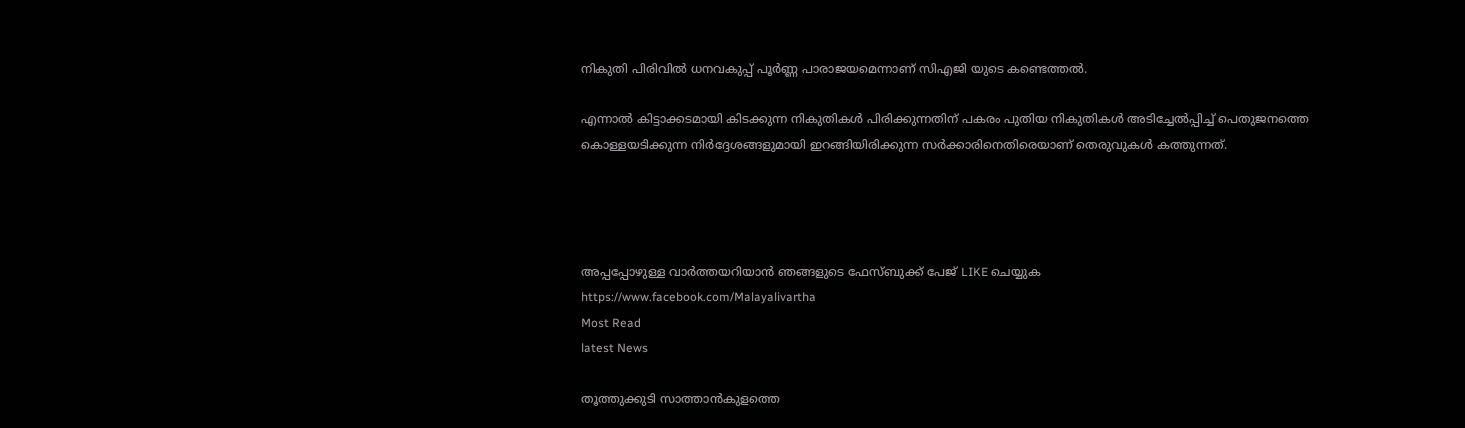നികുതി പിരിവില്‍ ധനവകുപ്പ് പൂര്‍ണ്ണ പാരാജയമെന്നാണ് സിഎജി യുടെ കണ്ടെത്തല്‍.

എന്നാല്‍ കിട്ടാക്കടമായി കിടക്കുന്ന നികുതികള്‍ പിരിക്കുന്നതിന് പകരം പുതിയ നികുതികള്‍ അടിച്ചേല്‍പ്പിച്ച് പെതുജനത്തെ കൊള്ളയടിക്കുന്ന നിര്‍ദ്ദേശങ്ങളുമായി ഇറങ്ങിയിരിക്കുന്ന സര്‍ക്കാരിനെതിരെയാണ് തെരുവുകള്‍ കത്തുന്നത്.




അപ്പപ്പോഴുള്ള വാര്‍ത്തയറിയാന്‍ ഞങ്ങളുടെ ഫേസ്‌ബുക്ക്‌ പേജ് LIKE ചെയ്യുക
https://www.facebook.com/Malayalivartha
Most Read
latest News

തൂത്തുക്കുടി സാത്താന്‍കുളത്തെ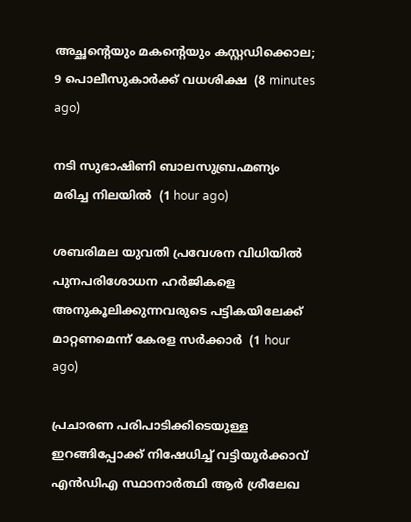അച്ഛന്റെയും മകന്റെയും കസ്റ്റഡിക്കൊല; 9 പൊലീസുകാര്‍ക്ക് വധശിക്ഷ  (8 minutes ago)

നടി സുഭാഷിണി ബാലസുബ്രഹ്മണ്യം മരിച്ച നിലയില്‍  (1 hour ago)

ശബരിമല യുവതി പ്രവേശന വിധിയില്‍ പുനപരിശോധന ഹര്‍ജികളെ അനുകൂലിക്കുന്നവരുടെ പട്ടികയിലേക്ക് മാറ്റണമെന്ന് കേരള സര്‍ക്കാര്‍  (1 hour ago)

പ്രചാരണ പരിപാടിക്കിടെയുള്ള ഇറങ്ങിപ്പോക്ക് നിഷേധിച്ച് വട്ടിയൂർക്കാവ് എൻഡിഎ സ്ഥാനാർത്ഥി ആർ ശ്രീലേഖ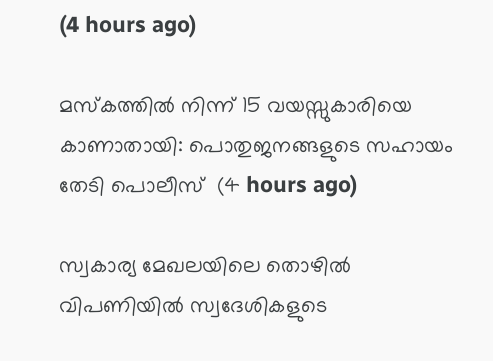(4 hours ago)

മസ്‌കത്തില്‍ നിന്ന് 15 വയസ്സുകാരിയെ കാണാതായി: പൊതുജനങ്ങളുടെ സഹായം തേടി പൊലീസ്  (4 hours ago)

സ്വകാര്യ മേഖലയിലെ തൊഴിൽ വിപണിയിൽ സ്വദേശികളുടെ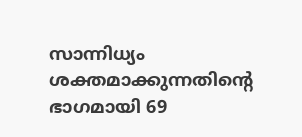സാന്നിധ്യം ശക്തമാക്കുന്നതിന്റെ ഭാഗമായി 69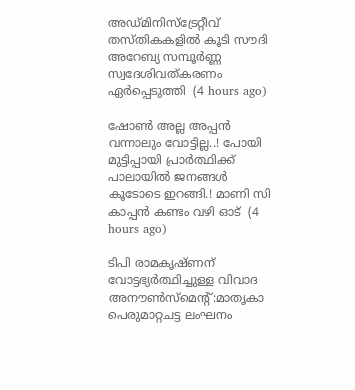അഡ്മിനിസ്ട്രേറ്റീവ് തസ്തികകളിൽ കൂടി സൗദി അറേബ്യ സമ്പൂർണ്ണ സ്വദേശിവത്കരണം ഏർപ്പെടുത്തി  (4 hours ago)

ഷോൺ അല്ല അപ്പൻ വന്നാലും വോട്ടില്ല..! പോയി മുട്ടിപ്പായി പ്രാർത്ഥിക്ക് പാലായിൽ ജനങ്ങൾ കൂടോടെ ഇറങ്ങി.! മാണി സി കാപ്പൻ കണ്ടം വഴി ഓട്  (4 hours ago)

ടിപി രാമകൃഷ്ണന് വോട്ടഭ്യര്‍ത്ഥിച്ചുള്ള വിവാദ അനൗണ്‍സ്‌മെന്റ്:മാതൃകാ പെരുമാറ്റചട്ട ലംഘനം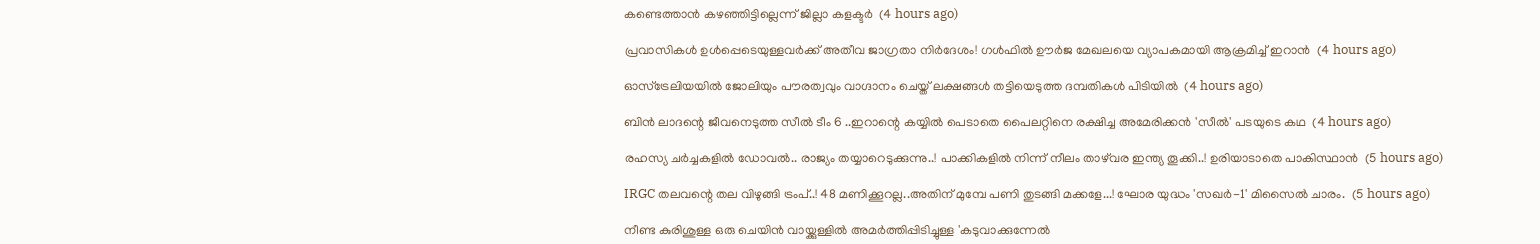കണ്ടെത്താന്‍ കഴഞ്ഞിട്ടില്ലെന്ന് ജില്ലാ കളക്ടര്‍  (4 hours ago)

പ്രവാസികൾ ഉൾപ്പെടെയുള്ളവർക്ക് അതീവ ജാഗ്രതാ നിർദേശം! ഗൾഫിൽ ഊർജ മേഖലയെ വ്യാപകമായി ആക്രമിച്ച് ഇറാൻ  (4 hours ago)

ഓസ്‌ട്രേലിയയില്‍ ജോലിയും പൗരത്വവും വാഗ്ദാനം ചെയ്ത് ലക്ഷങ്ങള്‍ തട്ടിയെടുത്ത ദമ്പതികള്‍ പിടിയില്‍  (4 hours ago)

ബിൻ ലാദന്റെ ജീവനെടുത്ത സീൽ ടീം 6 ..ഇറാന്റെ കയ്യിൽ പെടാതെ പൈലറ്റിനെ രക്ഷിച്ച അമേരിക്കൻ 'സീൽ' പടയുടെ കഥ  (4 hours ago)

രഹസ്യ ചർച്ചകളിൽ ഡോവൽ.. രാജ്യം തയ്യാറെടുക്കുന്നു..! പാക്കികളിൽ നിന്ന് നീലം താഴ്‌വര ഇന്ത്യ തൂക്കി..! ഉരിയാടാതെ പാകിസ്ഥാൻ  (5 hours ago)

IRGC തലവന്റെ തല വിഴുങ്ങി ട്രംപ്..! 48 മണിക്കൂറല്ല..അതിന് മുമ്പേ പണി തുടങ്ങി മക്കളേ...! ഘോര യുദ്ധം 'സഖര്‍-1' മിസൈൽ ചാരം.  (5 hours ago)

നീണ്ട കുരിശുള്ള ഒരു ചെയിൻ വായ്ക്കുള്ളിൽ അമർത്തിപ്പിടിച്ചുള്ള 'കടുവാക്കുന്നേൽ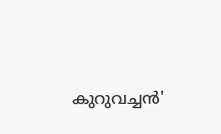കുറുവച്ചൻ'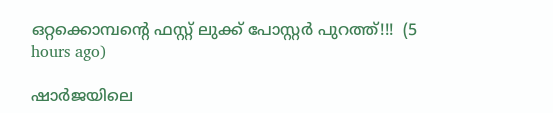ഒറ്റക്കൊമ്പന്റെ ഫസ്റ്റ് ലുക്ക് പോസ്റ്റർ പുറത്ത്!!!  (5 hours ago)

ഷാര്‍ജയിലെ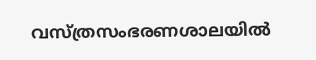വസ്ത്രസംഭരണശാലയില്‍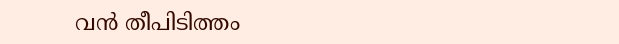വന്‍ തീപിടിത്തം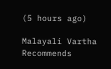(5 hours ago)

Malayali Vartha Recommends